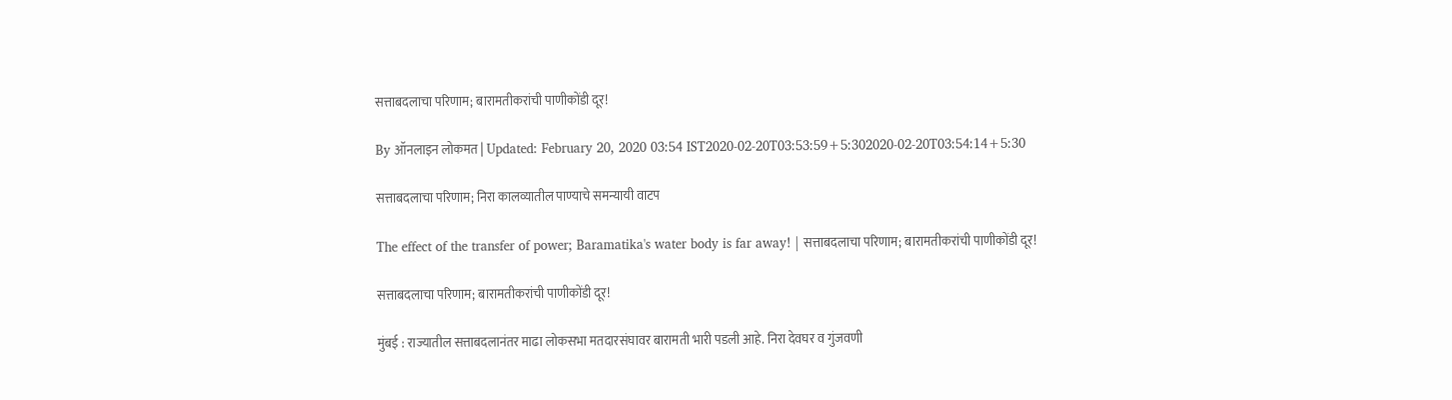सत्ताबदलाचा परिणाम; बारामतीकरांची पाणीकोंडी दूर!

By ऑनलाइन लोकमत | Updated: February 20, 2020 03:54 IST2020-02-20T03:53:59+5:302020-02-20T03:54:14+5:30

सत्ताबदलाचा परिणाम; निरा कालव्यातील पाण्याचे समन्यायी वाटप

The effect of the transfer of power; Baramatika's water body is far away! | सत्ताबदलाचा परिणाम; बारामतीकरांची पाणीकोंडी दूर!

सत्ताबदलाचा परिणाम; बारामतीकरांची पाणीकोंडी दूर!

मुंबई : राज्यातील सत्ताबदलानंतर माढा लोकसभा मतदारसंघावर बारामती भारी पडली आहे. निरा देवघर व गुंजवणी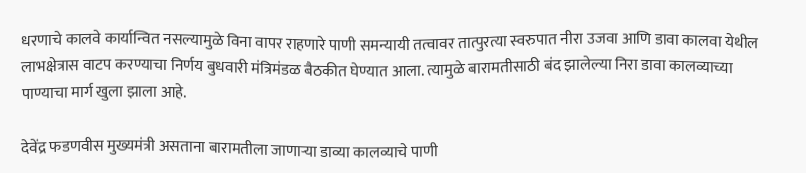धरणाचे कालवे कार्यान्वित नसल्यामुळे विना वापर राहणारे पाणी समन्यायी तत्वावर तात्पुरत्या स्वरुपात नीरा उजवा आणि डावा कालवा येथील लाभक्षेत्रास वाटप करण्याचा निर्णय बुधवारी मंत्रिमंडळ बैठकीत घेण्यात आला. त्यामुळे बारामतीसाठी बंद झालेल्या निरा डावा कालव्याच्या पाण्याचा मार्ग खुला झाला आहे.

देवेंद्र फडणवीस मुख्यमंत्री असताना बारामतीला जाणाऱ्या डाव्या कालव्याचे पाणी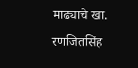माढ्याचे खा. रणजितसिंह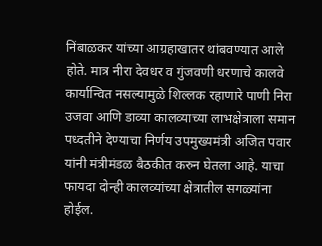निंबाळकर यांच्या आग्रहाखातर थांबवण्यात आले होते. मात्र नीरा देवधर व गुंजवणी धरणाचे कालवे कार्यान्वित नसल्यामुळे शिल्लक रहाणारे पाणी निरा उजवा आणि डाव्या कालव्याच्या लाभक्षेत्राला समान पध्दतीने देण्याचा निर्णय उपमुख्यमंत्री अजित पवार यांनी मंत्रीमंडळ बैठकीत करुन घेतला आहे. याचा फायदा दोन्ही कालव्यांच्या क्षेत्रातील सगळ्यांना होईल.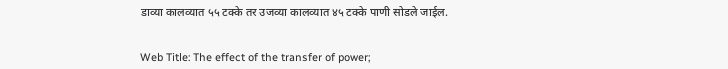डाव्या कालव्यात ५५ टक्के तर उजव्या कालव्यात ४५ टक्के पाणी सोडले जाईल.


Web Title: The effect of the transfer of power;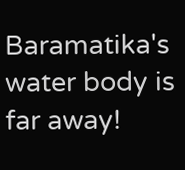Baramatika's water body is far away!